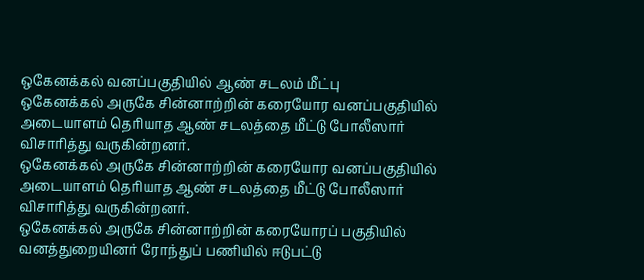ஒகேனக்கல் வனப்பகுதியில் ஆண் சடலம் மீட்பு
ஒகேனக்கல் அருகே சின்னாற்றின் கரையோர வனப்பகுதியில் அடையாளம் தெரியாத ஆண் சடலத்தை மீட்டு போலீஸார் விசாரித்து வருகின்றனர்.
ஒகேனக்கல் அருகே சின்னாற்றின் கரையோர வனப்பகுதியில் அடையாளம் தெரியாத ஆண் சடலத்தை மீட்டு போலீஸார் விசாரித்து வருகின்றனர்.
ஒகேனக்கல் அருகே சின்னாற்றின் கரையோரப் பகுதியில் வனத்துறையினர் ரோந்துப் பணியில் ஈடுபட்டு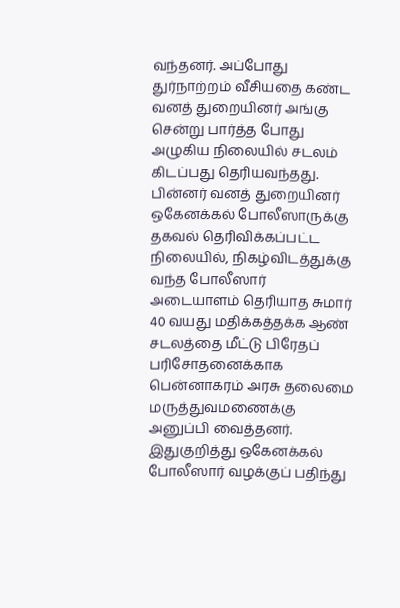வந்தனர். அப்போது துர்நாற்றம் வீசியதை கண்ட வனத் துறையினர் அங்கு சென்று பார்த்த போது அழுகிய நிலையில் சடலம் கிடப்பது தெரியவந்தது.
பின்னர் வனத் துறையினர் ஒகேனக்கல் போலீஸாருக்கு தகவல் தெரிவிக்கப்பட்ட நிலையில், நிகழ்விடத்துக்கு வந்த போலீஸார் அடையாளம் தெரியாத சுமார் 40 வயது மதிக்கத்தக்க ஆண் சடலத்தை மீட்டு பிரேதப் பரிசோதனைக்காக பென்னாகரம் அரசு தலைமை மருத்துவமணைக்கு அனுப்பி வைத்தனர்.
இதுகுறித்து ஒகேனக்கல் போலீஸார் வழக்குப் பதிந்து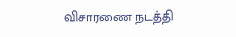விசாரணை நடத்தி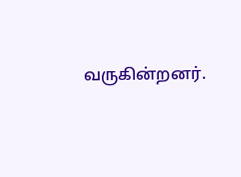வருகின்றனர்.